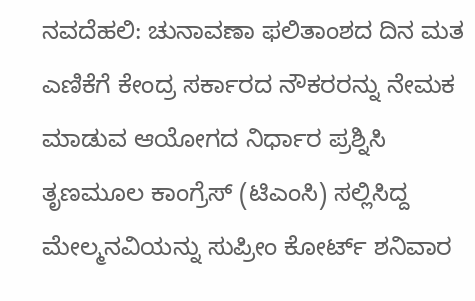ನವದೆಹಲಿ: ಚುನಾವಣಾ ಫಲಿತಾಂಶದ ದಿನ ಮತ ಎಣಿಕೆಗೆ ಕೇಂದ್ರ ಸರ್ಕಾರದ ನೌಕರರನ್ನು ನೇಮಕ ಮಾಡುವ ಆಯೋಗದ ನಿರ್ಧಾರ ಪ್ರಶ್ನಿಸಿ ತೃಣಮೂಲ ಕಾಂಗ್ರೆಸ್ (ಟಿಎಂಸಿ) ಸಲ್ಲಿಸಿದ್ದ ಮೇಲ್ಮನವಿಯನ್ನು ಸುಪ್ರೀಂ ಕೋರ್ಟ್ ಶನಿವಾರ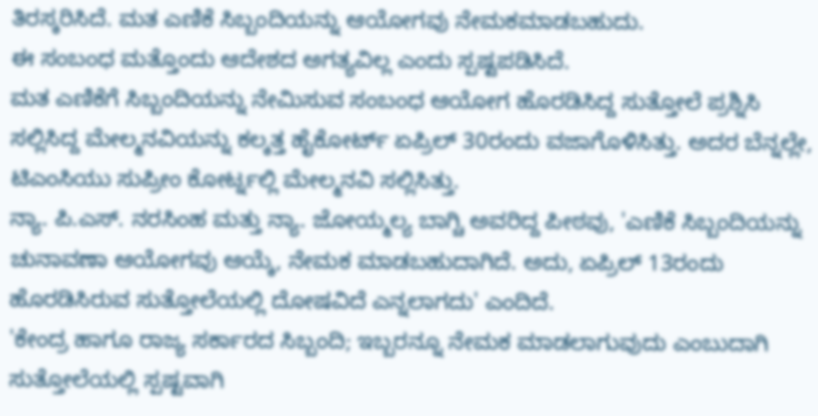ತಿರಸ್ಕರಿಸಿದೆ. ಮತ ಎಣಿಕೆ ಸಿಬ್ಬಂದಿಯನ್ನು ಆಯೋಗವು ನೇಮಕಮಾಡಬಹುದು.
ಈ ಸಂಬಂಧ ಮತ್ತೊಂದು ಆದೇಶದ ಅಗತ್ಯವಿಲ್ಲ ಎಂದು ಸ್ಪಷ್ಟಪಡಿಸಿದೆ.
ಮತ ಎಣಿಕೆಗೆ ಸಿಬ್ಬಂದಿಯನ್ನು ನೇಮಿಸುವ ಸಂಬಂಧ ಆಯೋಗ ಹೊರಡಿಸಿದ್ದ ಸುತ್ತೋಲೆ ಪ್ರಶ್ನಿಸಿ ಸಲ್ಲಿಸಿದ್ದ ಮೇಲ್ಮನವಿಯನ್ನು ಕಲ್ಕತ್ತ ಹೈಕೋರ್ಟ್ ಏಪ್ರಿಲ್ 30ರಂದು ವಜಾಗೊಳಿಸಿತ್ತು. ಅದರ ಬೆನ್ನಲ್ಲೇ, ಟಿಎಂಸಿಯು ಸುಪ್ರೀಂ ಕೋರ್ಟ್ನಲ್ಲಿ ಮೇಲ್ಮನವಿ ಸಲ್ಲಿಸಿತ್ತು.
ನ್ಯಾ. ಪಿ.ಎಸ್. ನರಸಿಂಹ ಮತ್ತು ನ್ಯಾ. ಜೋಯ್ಮಲ್ಯ ಬಾಗ್ಚಿ ಅವರಿದ್ದ ಪೀಠವು, 'ಎಣಿಕೆ ಸಿಬ್ಬಂದಿಯನ್ನು ಚುನಾವಣಾ ಆಯೋಗವು ಆಯ್ಕೆ, ನೇಮಕ ಮಾಡಬಹುದಾಗಿದೆ. ಅದು, ಏಪ್ರಿಲ್ 13ರಂದು ಹೊರಡಿಸಿರುವ ಸುತ್ತೋಲೆಯಲ್ಲಿ ದೋಷವಿದೆ ಎನ್ನಲಾಗದು' ಎಂದಿದೆ.
'ಕೇಂದ್ರ ಹಾಗೂ ರಾಜ್ಯ ಸರ್ಕಾರದ ಸಿಬ್ಬಂದಿ; ಇಬ್ಬರನ್ನೂ ನೇಮಕ ಮಾಡಲಾಗುವುದು ಎಂಬುದಾಗಿ ಸುತ್ತೋಲೆಯಲ್ಲಿ ಸ್ಪಷ್ಟವಾಗಿ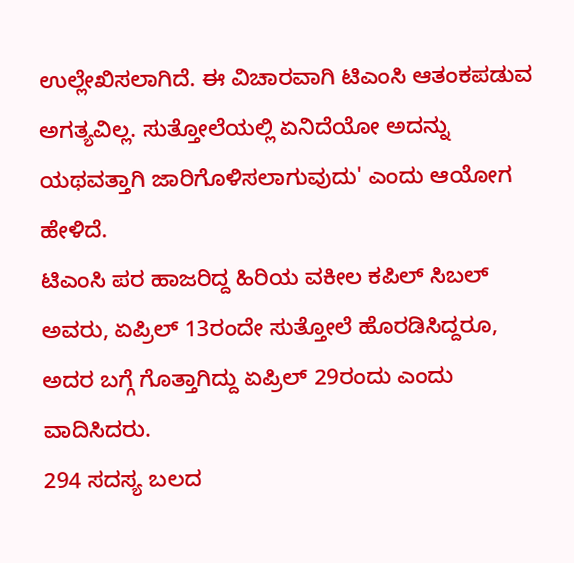ಉಲ್ಲೇಖಿಸಲಾಗಿದೆ. ಈ ವಿಚಾರವಾಗಿ ಟಿಎಂಸಿ ಆತಂಕಪಡುವ ಅಗತ್ಯವಿಲ್ಲ. ಸುತ್ತೋಲೆಯಲ್ಲಿ ಏನಿದೆಯೋ ಅದನ್ನು ಯಥವತ್ತಾಗಿ ಜಾರಿಗೊಳಿಸಲಾಗುವುದು' ಎಂದು ಆಯೋಗ ಹೇಳಿದೆ.
ಟಿಎಂಸಿ ಪರ ಹಾಜರಿದ್ದ ಹಿರಿಯ ವಕೀಲ ಕಪಿಲ್ ಸಿಬಲ್ ಅವರು, ಏಪ್ರಿಲ್ 13ರಂದೇ ಸುತ್ತೋಲೆ ಹೊರಡಿಸಿದ್ದರೂ, ಅದರ ಬಗ್ಗೆ ಗೊತ್ತಾಗಿದ್ದು ಏಪ್ರಿಲ್ 29ರಂದು ಎಂದು ವಾದಿಸಿದರು.
294 ಸದಸ್ಯ ಬಲದ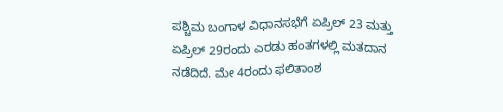ಪಶ್ಚಿಮ ಬಂಗಾಳ ವಿಧಾನಸಭೆಗೆ ಏಪ್ರಿಲ್ 23 ಮತ್ತು ಏಪ್ರಿಲ್ 29ರಂದು ಎರಡು ಹಂತಗಳಲ್ಲಿ ಮತದಾನ ನಡೆದಿದೆ. ಮೇ 4ರಂದು ಫಲಿತಾಂಶ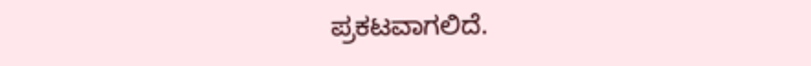ಪ್ರಕಟವಾಗಲಿದೆ.